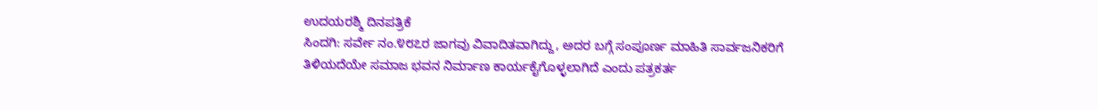ಉದಯರಶ್ಮಿ ದಿನಪತ್ರಿಕೆ
ಸಿಂದಗಿ: ಸರ್ವೇ ನಂ.೪೮೭ರ ಜಾಗವು ವಿವಾದಿತವಾಗಿದ್ದು, ಅದರ ಬಗ್ಗೆ ಸಂಪೂರ್ಣ ಮಾಹಿತಿ ಸಾರ್ವಜನಿಕರಿಗೆ ತಿಳಿಯದೆಯೇ ಸಮಾಜ ಭವನ ನಿರ್ಮಾಣ ಕಾರ್ಯಕೈಗೊಳ್ಳಲಾಗಿದೆ ಎಂದು ಪತ್ರಕರ್ತ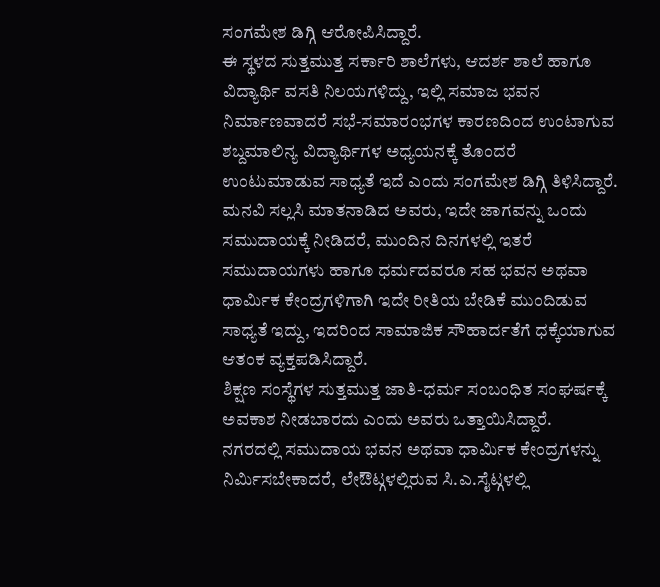ಸಂಗಮೇಶ ಡಿಗ್ಗಿ ಆರೋಪಿಸಿದ್ದಾರೆ.
ಈ ಸ್ಥಳದ ಸುತ್ತಮುತ್ತ ಸರ್ಕಾರಿ ಶಾಲೆಗಳು, ಆದರ್ಶ ಶಾಲೆ ಹಾಗೂ ವಿದ್ಯಾರ್ಥಿ ವಸತಿ ನಿಲಯಗಳಿದ್ದು, ಇಲ್ಲಿ ಸಮಾಜ ಭವನ ನಿರ್ಮಾಣವಾದರೆ ಸಭೆ-ಸಮಾರಂಭಗಳ ಕಾರಣದಿಂದ ಉಂಟಾಗುವ ಶಬ್ದಮಾಲಿನ್ಯ ವಿದ್ಯಾರ್ಥಿಗಳ ಅಧ್ಯಯನಕ್ಕೆ ತೊಂದರೆ ಉಂಟುಮಾಡುವ ಸಾಧ್ಯತೆ ಇದೆ ಎಂದು ಸಂಗಮೇಶ ಡಿಗ್ಗಿ ತಿಳಿಸಿದ್ದಾರೆ.
ಮನವಿ ಸಲ್ಲಸಿ ಮಾತನಾಡಿದ ಅವರು, ಇದೇ ಜಾಗವನ್ನು ಒಂದು ಸಮುದಾಯಕ್ಕೆ ನೀಡಿದರೆ, ಮುಂದಿನ ದಿನಗಳಲ್ಲಿ ಇತರೆ ಸಮುದಾಯಗಳು ಹಾಗೂ ಧರ್ಮದವರೂ ಸಹ ಭವನ ಅಥವಾ ಧಾರ್ಮಿಕ ಕೇಂದ್ರಗಳಿಗಾಗಿ ಇದೇ ರೀತಿಯ ಬೇಡಿಕೆ ಮುಂದಿಡುವ ಸಾಧ್ಯತೆ ಇದ್ದು, ಇದರಿಂದ ಸಾಮಾಜಿಕ ಸೌಹಾರ್ದತೆಗೆ ಧಕ್ಕೆಯಾಗುವ ಆತಂಕ ವ್ಯಕ್ತಪಡಿಸಿದ್ದಾರೆ.
ಶಿಕ್ಷಣ ಸಂಸ್ಥೆಗಳ ಸುತ್ತಮುತ್ತ ಜಾತಿ-ಧರ್ಮ ಸಂಬಂಧಿತ ಸಂಘರ್ಷಕ್ಕೆ ಅವಕಾಶ ನೀಡಬಾರದು ಎಂದು ಅವರು ಒತ್ತಾಯಿಸಿದ್ದಾರೆ.
ನಗರದಲ್ಲಿ ಸಮುದಾಯ ಭವನ ಅಥವಾ ಧಾರ್ಮಿಕ ಕೇಂದ್ರಗಳನ್ನು ನಿರ್ಮಿಸಬೇಕಾದರೆ, ಲೇಔಟ್ಗಳಲ್ಲಿರುವ ಸಿ.ಎ.ಸೈಟ್ಗಳಲ್ಲಿ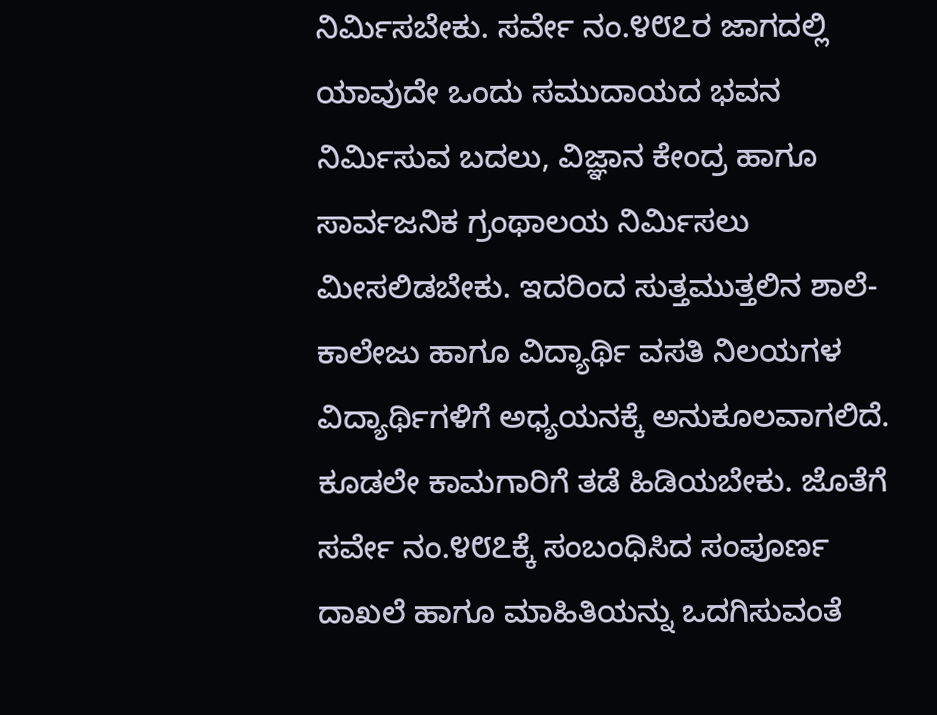ನಿರ್ಮಿಸಬೇಕು. ಸರ್ವೇ ನಂ.೪೮೭ರ ಜಾಗದಲ್ಲಿ ಯಾವುದೇ ಒಂದು ಸಮುದಾಯದ ಭವನ ನಿರ್ಮಿಸುವ ಬದಲು, ವಿಜ್ಞಾನ ಕೇಂದ್ರ ಹಾಗೂ ಸಾರ್ವಜನಿಕ ಗ್ರಂಥಾಲಯ ನಿರ್ಮಿಸಲು ಮೀಸಲಿಡಬೇಕು. ಇದರಿಂದ ಸುತ್ತಮುತ್ತಲಿನ ಶಾಲೆ-ಕಾಲೇಜು ಹಾಗೂ ವಿದ್ಯಾರ್ಥಿ ವಸತಿ ನಿಲಯಗಳ ವಿದ್ಯಾರ್ಥಿಗಳಿಗೆ ಅಧ್ಯಯನಕ್ಕೆ ಅನುಕೂಲವಾಗಲಿದೆ. ಕೂಡಲೇ ಕಾಮಗಾರಿಗೆ ತಡೆ ಹಿಡಿಯಬೇಕು. ಜೊತೆಗೆ ಸರ್ವೇ ನಂ.೪೮೭ಕ್ಕೆ ಸಂಬಂಧಿಸಿದ ಸಂಪೂರ್ಣ ದಾಖಲೆ ಹಾಗೂ ಮಾಹಿತಿಯನ್ನು ಒದಗಿಸುವಂತೆ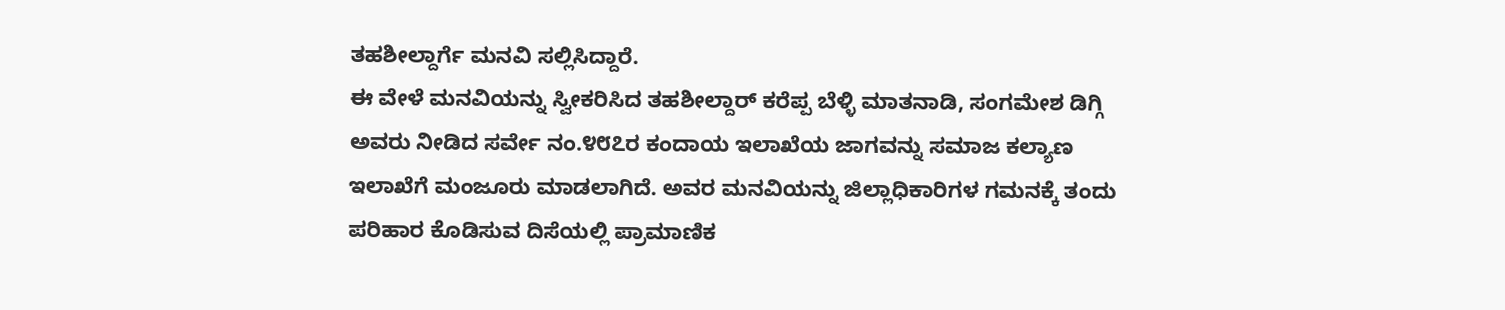ತಹಶೀಲ್ದಾರ್ಗೆ ಮನವಿ ಸಲ್ಲಿಸಿದ್ದಾರೆ.
ಈ ವೇಳೆ ಮನವಿಯನ್ನು ಸ್ವೀಕರಿಸಿದ ತಹಶೀಲ್ದಾರ್ ಕರೆಪ್ಪ ಬೆಳ್ಳಿ ಮಾತನಾಡಿ, ಸಂಗಮೇಶ ಡಿಗ್ಗಿ ಅವರು ನೀಡಿದ ಸರ್ವೇ ನಂ.೪೮೭ರ ಕಂದಾಯ ಇಲಾಖೆಯ ಜಾಗವನ್ನು ಸಮಾಜ ಕಲ್ಯಾಣ ಇಲಾಖೆಗೆ ಮಂಜೂರು ಮಾಡಲಾಗಿದೆ. ಅವರ ಮನವಿಯನ್ನು ಜಿಲ್ಲಾಧಿಕಾರಿಗಳ ಗಮನಕ್ಕೆ ತಂದು ಪರಿಹಾರ ಕೊಡಿಸುವ ದಿಸೆಯಲ್ಲಿ ಪ್ರಾಮಾಣಿಕ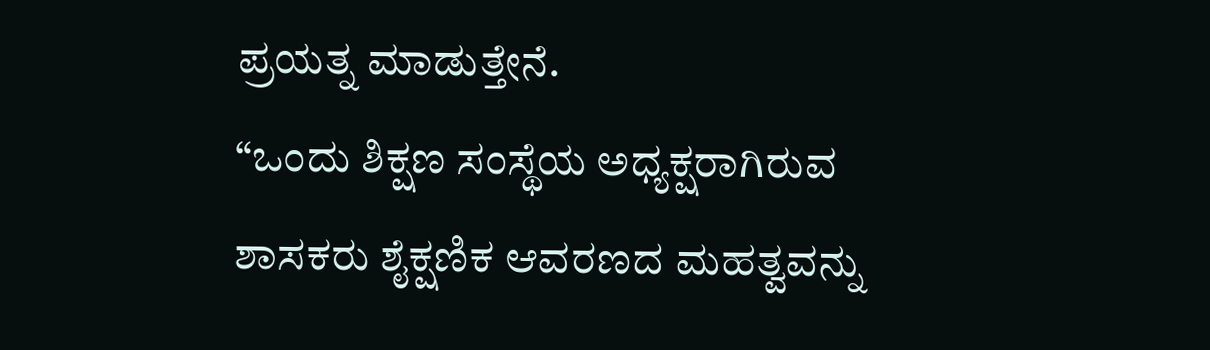ಪ್ರಯತ್ನ ಮಾಡುತ್ತೇನೆ.
“ಒಂದು ಶಿಕ್ಷಣ ಸಂಸ್ಥೆಯ ಅಧ್ಯಕ್ಷರಾಗಿರುವ ಶಾಸಕರು ಶೈಕ್ಷಣಿಕ ಆವರಣದ ಮಹತ್ವವನ್ನು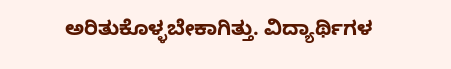ಅರಿತುಕೊಳ್ಳಬೇಕಾಗಿತ್ತು. ವಿದ್ಯಾರ್ಥಿಗಳ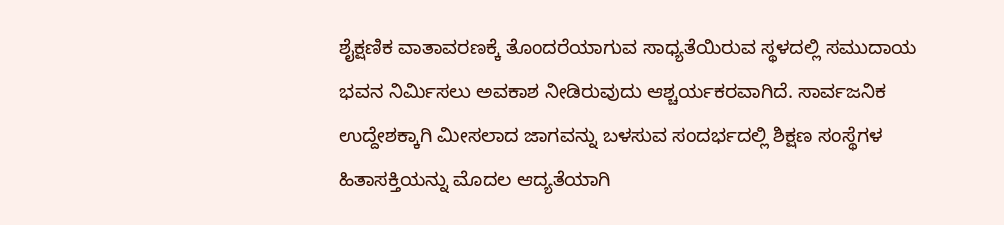ಶೈಕ್ಷಣಿಕ ವಾತಾವರಣಕ್ಕೆ ತೊಂದರೆಯಾಗುವ ಸಾಧ್ಯತೆಯಿರುವ ಸ್ಥಳದಲ್ಲಿ ಸಮುದಾಯ ಭವನ ನಿರ್ಮಿಸಲು ಅವಕಾಶ ನೀಡಿರುವುದು ಆಶ್ಚರ್ಯಕರವಾಗಿದೆ. ಸಾರ್ವಜನಿಕ ಉದ್ದೇಶಕ್ಕಾಗಿ ಮೀಸಲಾದ ಜಾಗವನ್ನು ಬಳಸುವ ಸಂದರ್ಭದಲ್ಲಿ ಶಿಕ್ಷಣ ಸಂಸ್ಥೆಗಳ ಹಿತಾಸಕ್ತಿಯನ್ನು ಮೊದಲ ಆದ್ಯತೆಯಾಗಿ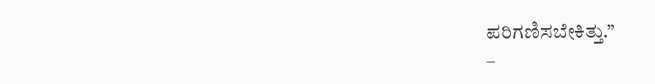ಪರಿಗಣಿಸಬೇಕಿತ್ತು.”
–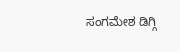ಸಂಗಮೇಶ ಡಿಗ್ಗಿ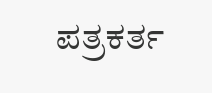ಪತ್ರಕರ್ತ